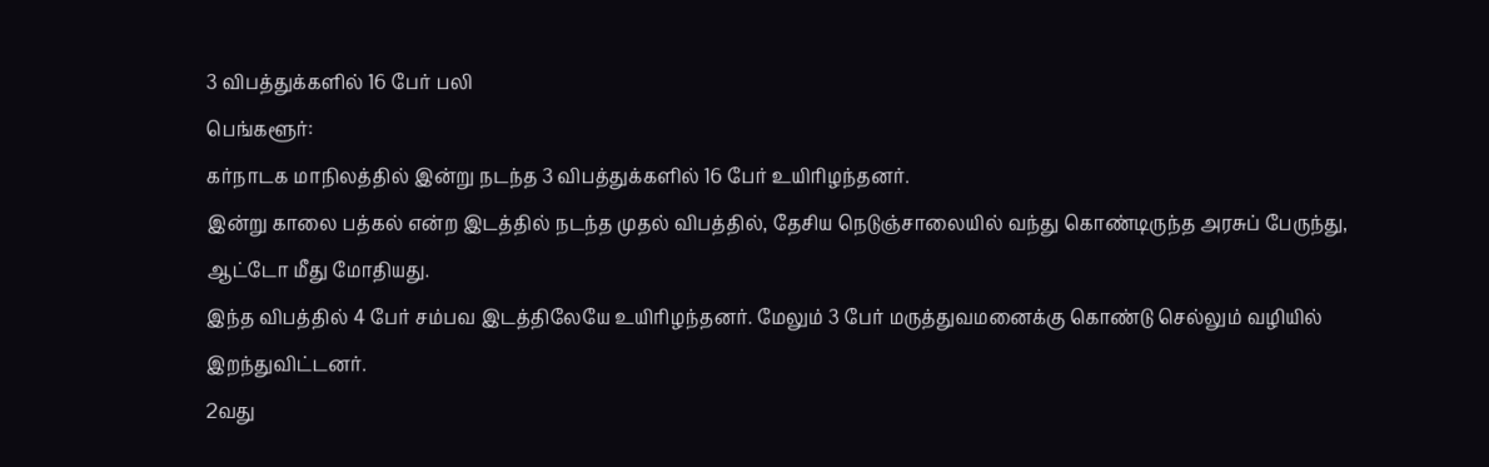3 விபத்துக்களில் 16 பேர் பலி
பெங்களூர்:
கர்நாடக மாநிலத்தில் இன்று நடந்த 3 விபத்துக்களில் 16 பேர் உயிரிழந்தனர்.
இன்று காலை பத்கல் என்ற இடத்தில் நடந்த முதல் விபத்தில், தேசிய நெடுஞ்சாலையில் வந்து கொண்டிருந்த அரசுப் பேருந்து, ஆட்டோ மீது மோதியது.
இந்த விபத்தில் 4 பேர் சம்பவ இடத்திலேயே உயிரிழந்தனர். மேலும் 3 பேர் மருத்துவமனைக்கு கொண்டு செல்லும் வழியில் இறந்துவிட்டனர்.
2வது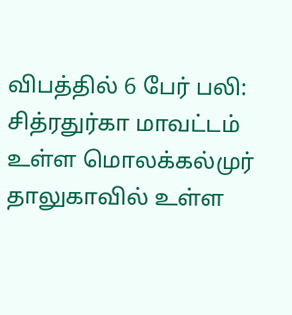விபத்தில் 6 பேர் பலி:
சித்ரதுர்கா மாவட்டம் உள்ள மொலக்கல்முர் தாலுகாவில் உள்ள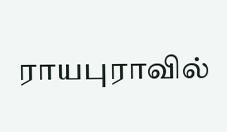ராயபுராவில்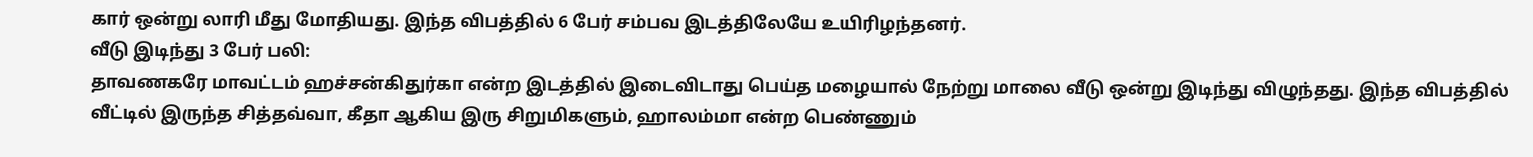கார் ஒன்று லாரி மீது மோதியது. இந்த விபத்தில் 6 பேர் சம்பவ இடத்திலேயே உயிரிழந்தனர்.
வீடு இடிந்து 3 பேர் பலி:
தாவணகரே மாவட்டம் ஹச்சன்கிதுர்கா என்ற இடத்தில் இடைவிடாது பெய்த மழையால் நேற்று மாலை வீடு ஒன்று இடிந்து விழுந்தது. இந்த விபத்தில் வீட்டில் இருந்த சித்தவ்வா, கீதா ஆகிய இரு சிறுமிகளும், ஹாலம்மா என்ற பெண்ணும்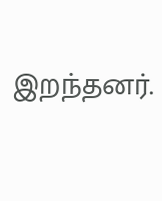இறந்தனர்.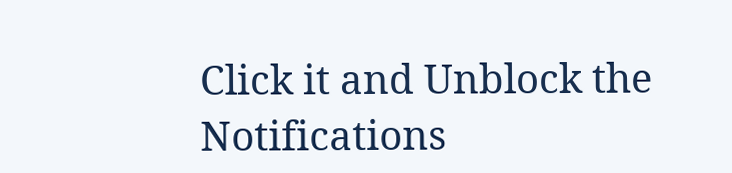Click it and Unblock the Notifications